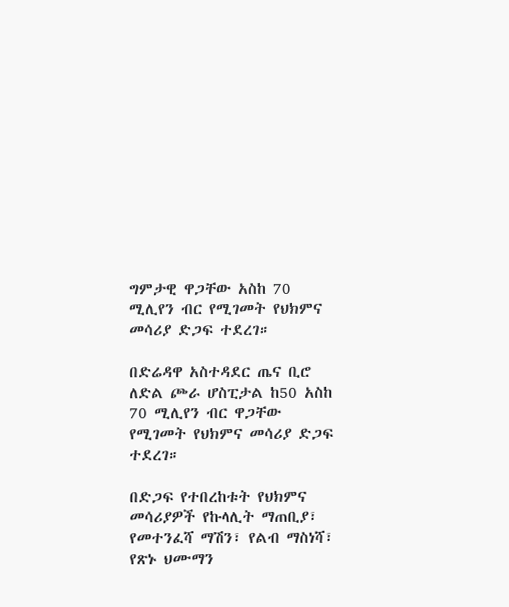ግምታዊ ዋጋቸው አስከ 70 ሚሊየን ብር የሚገመት የህክምና መሳሪያ ድጋፍ ተደረገ።

በድሬዳዋ አስተዳደር ጤና ቢሮ ለድል ጮራ ሆስፒታል ከ50 አስከ 70 ሚሊየን ብር ዋጋቸው የሚገመት የህክምና መሳሪያ ድጋፍ ተደረገ።

በድጋፍ የተበረከቱት የህክምና መሳሪያዎች የኩላሊት ማጠቢያ፣ የመተንፈሻ ማሽን፣ የልብ ማስነሻ፣ የጽኑ ህሙማን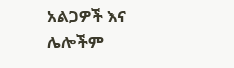አልጋዎች እና ሌሎችም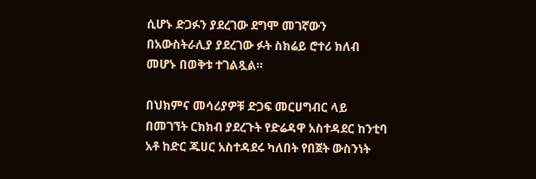ሲሆኑ ድጋፉን ያደረገው ደግሞ መገኛውን በአውስትራሊያ ያደረገው ፉት ስክሬይ ሮተሪ ክለብ መሆኑ በወቅቱ ተገልጿል።

በህክምና መሳሪያዎቹ ድጋፍ መርሀግብር ላይ በመገኘት ርክክብ ያደረጉት የድሬዳዋ አስተዳደር ከንቲባ አቶ ከድር ጁሀር አስተዳደሩ ካለበት የበጀት ውስንነት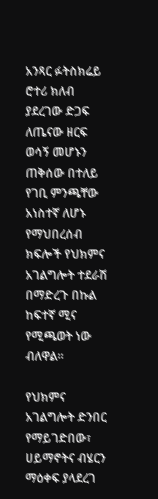አንጻር ፉትስክሬይ ሮተሪ ክለብ ያደረገው ድጋፍ ለጤናው ዘርፍ ወሳኝ መሆኑን ጠቅሰው በተለይ የገቢ ምንጫቸው አነስተኛ ለሆኑ የማህበረሰብ ክፍሎች የህክምና አገልግሎት ተደራሽ በማድረጉ በኩል ከፍተኛ ሚና የሚጫወት ነው ብለዋል።

የህክምና አገልግሎት ድንበር የማይገድበው፣ ሀይማኖትና ብሄርን ማዕቀፍ ያላደረገ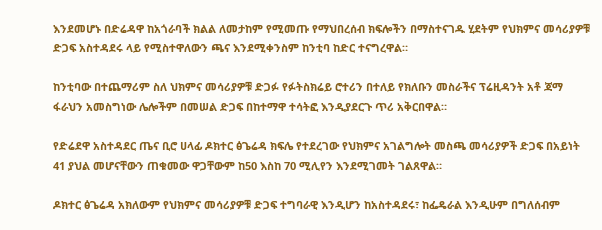እንደመሆኑ በድሬዳዋ ከአጎራባች ክልል ለመታከም የሚመጡ የማህበረሰብ ክፍሎችን በማስተናገዱ ሂደትም የህክምና መሳሪያዎቹ ድጋፍ አስተዳደሩ ላይ የሚስተዋለውን ጫና እንደሚቀንስም ከንቲባ ከድር ተናግረዋል።

ከንቲባው በተጨማሪም ስለ ህክምና መሳሪያዎቹ ድጋፉ የፉትስክሬይ ሮተሪን በተለይ የክለቡን መስራችና ፕሬዚዳንት አቶ ጃማ ፋራህን አመስግነው ሌሎችም በመሠል ድጋፍ በከተማዋ ተሳትፎ እንዲያደርጉ ጥሪ አቅርበዋል።

የድሬደዋ አስተዳደር ጤና ቢሮ ሀላፊ ዶክተር ፅጌሬዳ ክፍሌ የተደረገው የህክምና አገልግሎት መስጫ መሳሪያዎች ድጋፍ በአይነት 41 ያህል መሆናቸውን ጠቁመው ዋጋቸውም ከ50 እስከ 70 ሚሊየን እንደሚገመት ገልጸዋል።

ዶክተር ፅጌሬዳ አክለውም የህክምና መሳሪያዎቹ ድጋፍ ተግባራዊ እንዲሆን ከአስተዳደሩ፣ ከፌዴራል እንዲሁም በግለሰብም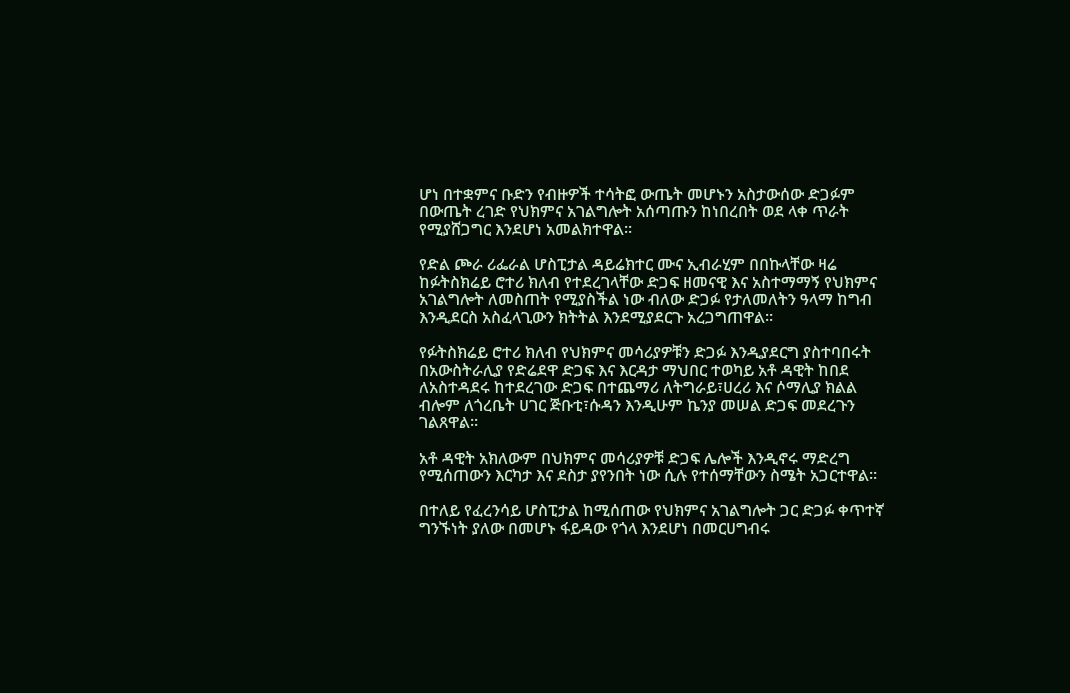ሆነ በተቋምና ቡድን የብዙዎች ተሳትፎ ውጤት መሆኑን አስታውሰው ድጋፉም በውጤት ረገድ የህክምና አገልግሎት አሰጣጡን ከነበረበት ወደ ላቀ ጥራት የሚያሸጋግር እንደሆነ አመልክተዋል።

የድል ጮራ ሪፌራል ሆስፒታል ዳይሬክተር ሙና ኢብራሂም በበኩላቸው ዛሬ ከፉትስክሬይ ሮተሪ ክለብ የተደረገላቸው ድጋፍ ዘመናዊ እና አስተማማኝ የህክምና አገልግሎት ለመስጠት የሚያስችል ነው ብለው ድጋፉ የታለመለትን ዓላማ ከግብ እንዲደርስ አስፈላጊውን ክትትል እንደሚያደርጉ አረጋግጠዋል።

የፉትስክሬይ ሮተሪ ክለብ የህክምና መሳሪያዎቹን ድጋፉ እንዲያደርግ ያስተባበሩት በአውስትራሊያ የድሬደዋ ድጋፍ እና እርዳታ ማህበር ተወካይ አቶ ዳዊት ከበደ ለአስተዳደሩ ከተደረገው ድጋፍ በተጨማሪ ለትግራይ፣ሀረሪ እና ሶማሊያ ክልል ብሎም ለጎረቤት ሀገር ጅቡቲ፣ሱዳን እንዲሁም ኬንያ መሠል ድጋፍ መደረጉን ገልጸዋል።

አቶ ዳዊት አክለውም በህክምና መሳሪያዎቹ ድጋፍ ሌሎች እንዲኖሩ ማድረግ የሚሰጠውን እርካታ እና ደስታ ያየንበት ነው ሲሉ የተሰማቸውን ስሜት አጋርተዋል።

በተለይ የፈረንሳይ ሆስፒታል ከሚሰጠው የህክምና አገልግሎት ጋር ድጋፉ ቀጥተኛ ግንኙነት ያለው በመሆኑ ፋይዳው የጎላ እንደሆነ በመርሀግብሩ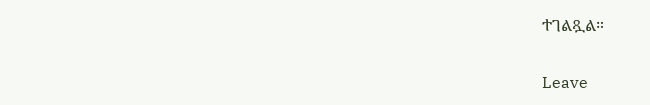ተገልጿል።

Leave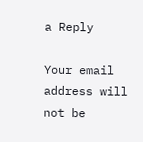a Reply

Your email address will not be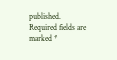published. Required fields are marked *